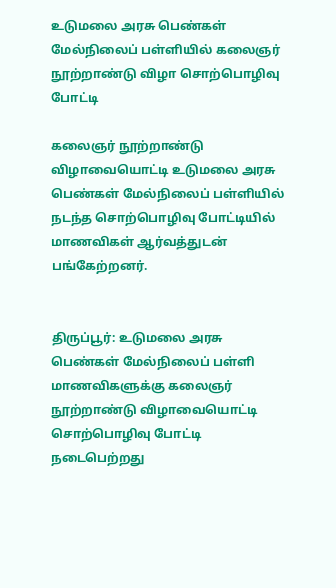உடுமலை அரசு பெண்கள் மேல்நிலைப் பள்ளியில் கலைஞர் நூற்றாண்டு விழா சொற்பொழிவு போட்டி

கலைஞர் நூற்றாண்டு விழாவையொட்டி உடுமலை அரசு பெண்கள் மேல்நிலைப் பள்ளியில் நடந்த சொற்பொழிவு போட்டியில் மாணவிகள் ஆர்வத்துடன் பங்கேற்றனர்.


திருப்பூர்: உடுமலை அரசு பெண்கள் மேல்நிலைப் பள்ளி மாணவிகளுக்கு கலைஞர் நூற்றாண்டு விழாவையொட்டி சொற்பொழிவு போட்டி நடைபெற்றது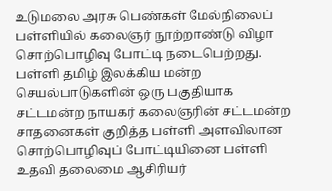உடுமலை அரசு பெண்கள் மேல்நிலைப் பள்ளியில் கலைஞர் நூற்றாண்டு விழா சொற்பொழிவு போட்டி நடைபெற்றது. பள்ளி தமிழ் இலக்கிய மன்ற செயல்பாடுகளின் ஒரு பகுதியாக சட்டமன்ற நாயகர் கலைஞரின் சட்டமன்ற சாதனைகள் குறித்த பள்ளி அளவிலான சொற்பொழிவுப் போட்டியினை பள்ளி உதவி தலைமை ஆசிரியர்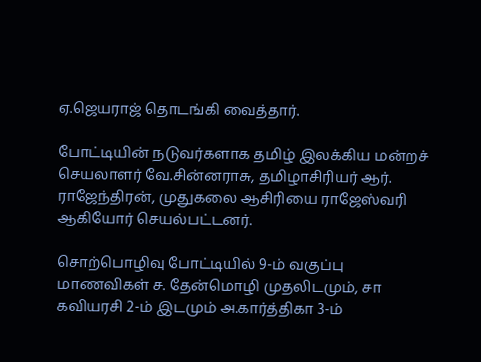ஏ.ஜெயராஜ் தொடங்கி வைத்தார்.

போட்டியின் நடுவர்களாக தமிழ் இலக்கிய மன்றச் செயலாளர் வே.சின்னராசு, தமிழாசிரியர் ஆர். ராஜேந்திரன், முதுகலை ஆசிரியை ராஜேஸ்வரி ஆகியோர் செயல்பட்டனர்.

சொற்பொழிவு போட்டியில் 9-ம் வகுப்பு மாணவிகள் ச. தேன்மொழி முதலிடமும், சா கவியரசி 2-ம் இடமும் அ.கார்த்திகா 3-ம்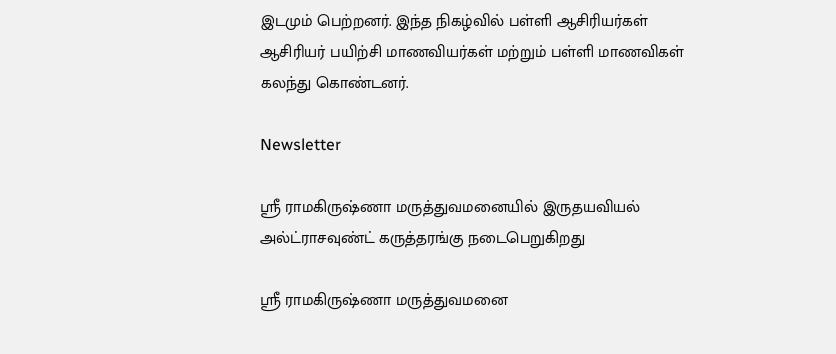இடமும் பெற்றனர். இந்த நிகழ்வில் பள்ளி ஆசிரியர்கள் ஆசிரியர் பயிற்சி மாணவியர்கள் மற்றும் பள்ளி மாணவிகள் கலந்து கொண்டனர்.

Newsletter

ஶ்ரீ ராமகிருஷ்ணா மருத்துவமனையில் இருதயவியல் அல்ட்ராசவுண்ட் கருத்தரங்கு நடைபெறுகிறது

ஶ்ரீ ராமகிருஷ்ணா மருத்துவமனை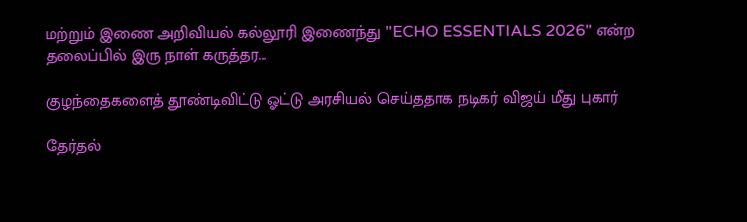மற்றும் இணை அறிவியல் கல்லூரி இணைந்து "ECHO ESSENTIALS 2026" என்ற தலைப்பில் இரு நாள் கருத்தர...

குழந்தைகளைத் தூண்டிவிட்டு ஓட்டு அரசியல் செய்ததாக நடிகர் விஜய் மீது புகார்

தேர்தல்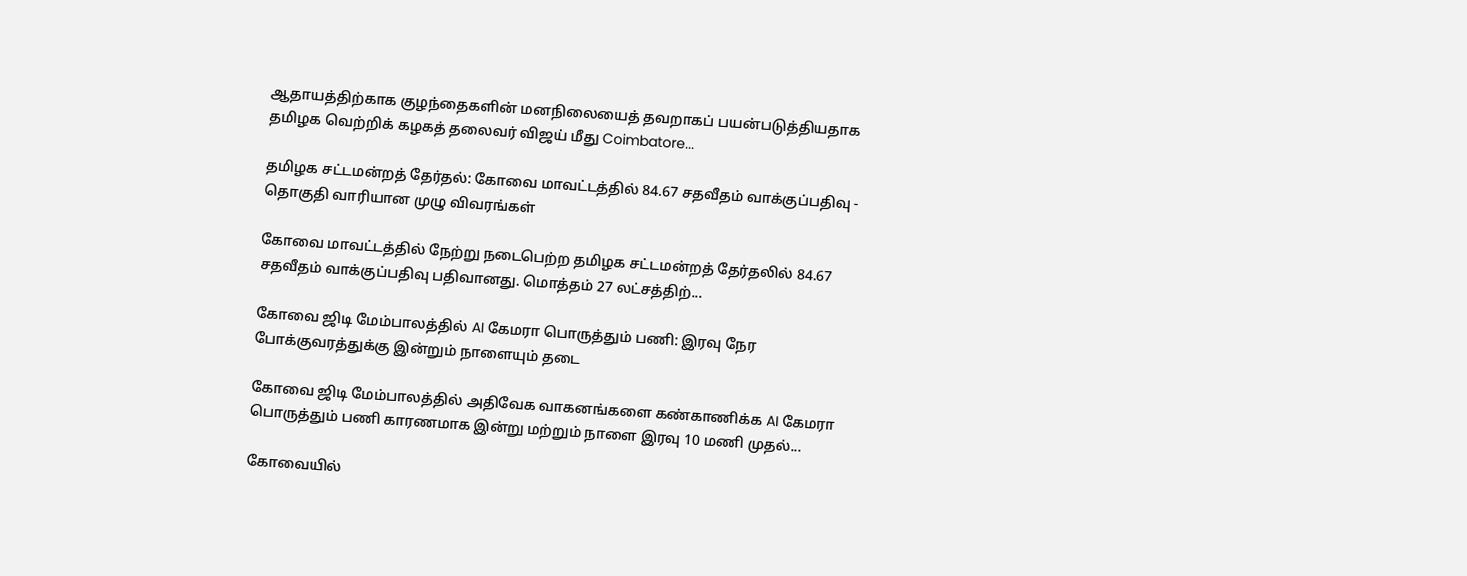ஆதாயத்திற்காக குழந்தைகளின் மனநிலையைத் தவறாகப் பயன்படுத்தியதாக தமிழக வெற்றிக் கழகத் தலைவர் விஜய் மீது Coimbatore...

தமிழக சட்டமன்றத் தேர்தல்: கோவை மாவட்டத்தில் 84.67 சதவீதம் வாக்குப்பதிவு - தொகுதி வாரியான முழு விவரங்கள்

கோவை மாவட்டத்தில் நேற்று நடைபெற்ற தமிழக சட்டமன்றத் தேர்தலில் 84.67 சதவீதம் வாக்குப்பதிவு பதிவானது. மொத்தம் 27 லட்சத்திற்...

கோவை ஜிடி மேம்பாலத்தில் AI கேமரா பொருத்தும் பணி: இரவு நேர போக்குவரத்துக்கு இன்றும் நாளையும் தடை

கோவை ஜிடி மேம்பாலத்தில் அதிவேக வாகனங்களை கண்காணிக்க AI கேமரா பொருத்தும் பணி காரணமாக இன்று மற்றும் நாளை இரவு 10 மணி முதல்...

கோவையில்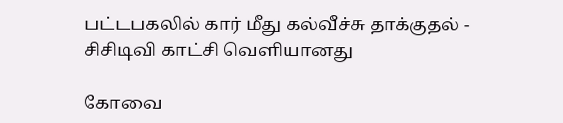பட்டபகலில் கார் மீது கல்வீச்சு தாக்குதல் - சிசிடிவி காட்சி வெளியானது

கோவை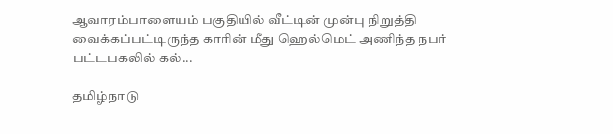ஆவாரம்பாளையம் பகுதியில் வீட்டின் முன்பு நிறுத்தி வைக்கப்பட்டிருந்த காரின் மீது ஹெல்மெட் அணிந்த நபர் பட்டபகலில் கல்...

தமிழ்நாடு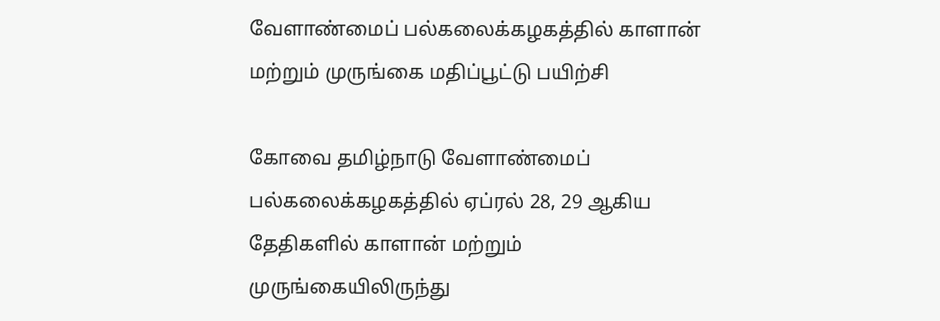வேளாண்மைப் பல்கலைக்கழகத்தில் காளான் மற்றும் முருங்கை மதிப்பூட்டு பயிற்சி

கோவை தமிழ்நாடு வேளாண்மைப் பல்கலைக்கழகத்தில் ஏப்ரல் 28, 29 ஆகிய தேதிகளில் காளான் மற்றும் முருங்கையிலிருந்து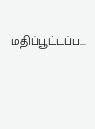மதிப்பூட்டப்ப...